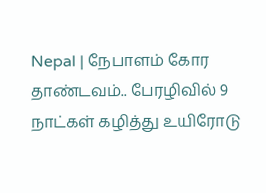Nepal | நேபாளம் கோர தாண்டவம்.. பேரழிவில் 9 நாட்கள் கழித்து உயிரோடு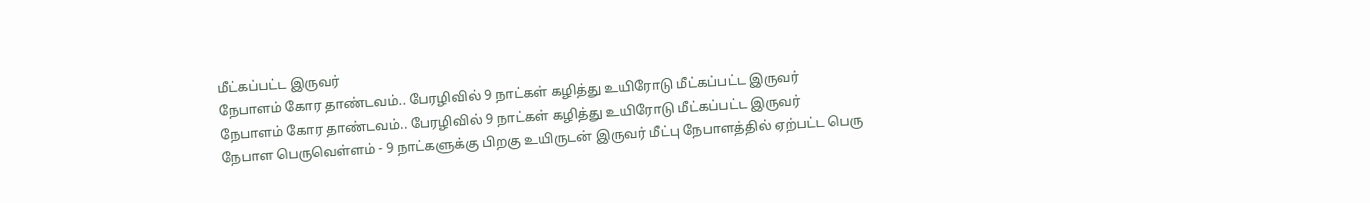மீட்கப்பட்ட இருவர்
நேபாளம் கோர தாண்டவம்.. பேரழிவில் 9 நாட்கள் கழித்து உயிரோடு மீட்கப்பட்ட இருவர்
நேபாளம் கோர தாண்டவம்.. பேரழிவில் 9 நாட்கள் கழித்து உயிரோடு மீட்கப்பட்ட இருவர்
நேபாள பெருவெள்ளம் - 9 நாட்களுக்கு பிறகு உயிருடன் இருவர் மீட்பு நேபாளத்தில் ஏற்பட்ட பெரு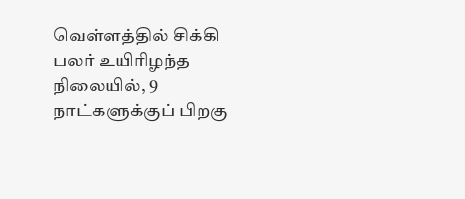வெள்ளத்தில் சிக்கி பலர் உயிரிழந்த நிலையில், 9 நாட்களுக்குப் பிறகு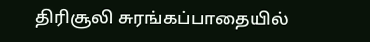திரிசூலி சுரங்கப்பாதையில்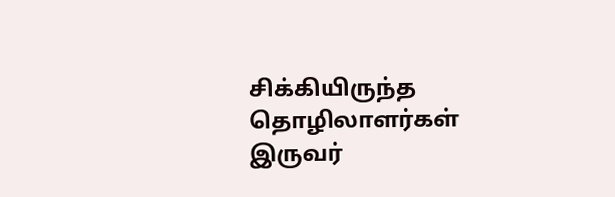சிக்கியிருந்த தொழிலாளர்கள் இருவர்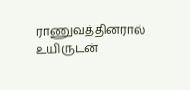ராணுவத்தினரால் உயிருடன்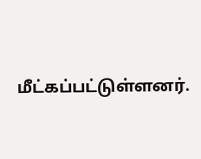மீட்கப்பட்டுள்ளனர்.